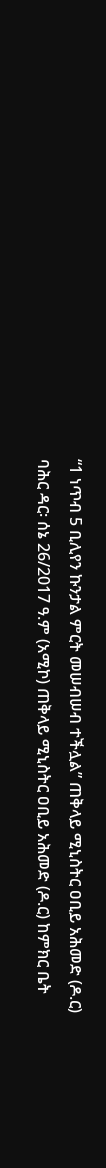“1 ነጥብ 5 ቢሊየን ኩንታል ምርት መሠብሠብ ተችሏል” ጠቅላይ ሚኒስትር ዐቢይ አሕመድ (ዶ.ር)
ባሕር ዳር፡ ሰኔ 26/2017 ዓ.ም (አሚኮ) ጠቅላይ ሚኒስትር ዐቢይ አሕመድ (ዶ.ር) ከምክር ቤት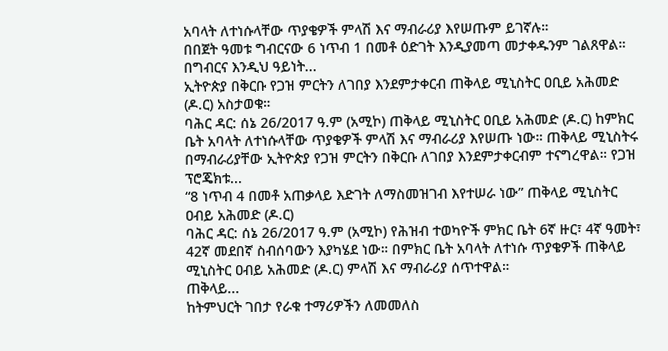አባላት ለተነሱላቸው ጥያቄዎች ምላሽ እና ማብራሪያ እየሠጡም ይገኛሉ።
በበጀት ዓመቱ ግብርናው 6 ነጥብ 1 በመቶ ዕድገት እንዲያመጣ መታቀዱንም ገልጸዋል። በግብርና እንዲህ ዓይነት...
ኢትዮጵያ በቅርቡ የጋዝ ምርትን ለገበያ እንደምታቀርብ ጠቅላይ ሚኒስትር ዐቢይ አሕመድ (ዶ.ር) አስታወቁ።
ባሕር ዳር: ሰኔ 26/2017 ዓ.ም (አሚኮ) ጠቅላይ ሚኒስትር ዐቢይ አሕመድ (ዶ.ር) ከምክር ቤት አባላት ለተነሱላቸው ጥያቄዎች ምላሽ እና ማብራሪያ እየሠጡ ነው። ጠቅላይ ሚኒስትሩ በማብራሪያቸው ኢትዮጵያ የጋዝ ምርትን በቅርቡ ለገበያ እንደምታቀርብም ተናግረዋል። የጋዝ ፕሮጄክቱ...
“8 ነጥብ 4 በመቶ አጠቃላይ እድገት ለማስመዝገብ እየተሠራ ነው” ጠቅላይ ሚኒስትር ዐብይ አሕመድ (ዶ.ር)
ባሕር ዳር: ሰኔ 26/2017 ዓ.ም (አሚኮ) የሕዝብ ተወካዮች ምክር ቤት 6ኛ ዙር፣ 4ኛ ዓመት፣ 42ኛ መደበኛ ስብሰባውን እያካሄደ ነው። በምክር ቤት አባላት ለተነሱ ጥያቄዎች ጠቅላይ ሚኒስትር ዐብይ አሕመድ (ዶ.ር) ምላሽ እና ማብራሪያ ሰጥተዋል።
ጠቅላይ...
ከትምህርት ገበታ የራቁ ተማሪዎችን ለመመለስ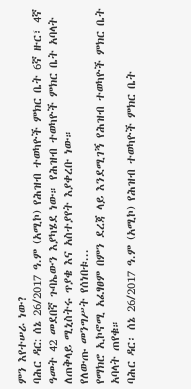ምን እየተሠራ ነው?
ባሕር ዳር: ሰኔ 26/2017 ዓ.ም (አሚኮ) የሕዝብ ተወካዮች ምክር ቤት 6ኛ ዙር፣ 4ኛ ዓመት 42 መደበኛ ጉባኤውን እያካሄደ ነው። የሕዝብ ተወካዮች ምክር ቤት አባላት ለጠቅላይ ሚኒስትሩ ጥያቄ እና አስተያየት እያቀረቡ ነው።
የለውጡ መንግሥት የሰነበቱ...
የማክሮ ኢኮኖሚ አፈፃፀም በምን ደረጃ ላይ እንደሚገኝ የሕዝብ ተወካዮች ምክር ቤት አባላት ጠየቁ።
ባሕር ዳር፡ ሰኔ 26/2017 ዓ.ም (አሚኮ) የሕዝብ ተወካዮች ምክር ቤት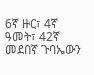6ኛ ዙር፣ 4ኛ ዓመት፣ 42ኛ መደበኛ ጉባኤውን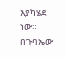እያካሄደ ነው። በጉባኤው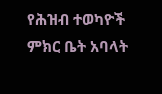የሕዝብ ተወካዮች ምክር ቤት አባላት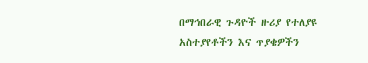በማኅበራዊ ጉዳዮች ዙሪያ የተለያዩ አስተያየቶችን እና ጥያቄዎችን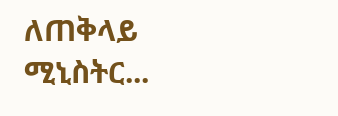ለጠቅላይ ሚኒስትር...